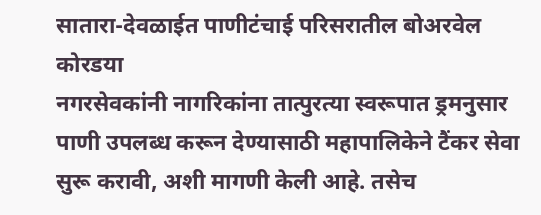सातारा-देवळाईत पाणीटंचाई परिसरातील बोअरवेल कोरडया
नगरसेवकांनी नागरिकांना तात्पुरत्या स्वरूपात ड्रमनुसार पाणी उपलब्ध करून देण्यासाठी महापालिकेने टैंकर सेवा सुरू करावी, अशी मागणी केली आहे. तसेच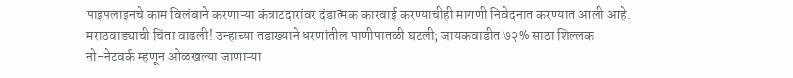पाइपलाइनचे काम विलंबाने करणाऱ्या कंत्राटदारांवर दंडात्मक कारवाई करण्याचीही मागणी निवेदनात करण्यात आली आहे.
मराठवाड्याची चिंता वाढली! उन्हाच्या तडाख्याने धरणांतील पाणीपातळी घटली; जायकवाडीत ७२% साठा शिल्लक
नो-नेटवर्क म्हणून ओळखल्या जाणाऱ्या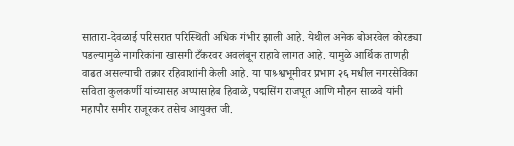सातारा-देवळाई परिसरात परिस्थिती अधिक गंभीर झाली आहे. येथील अनेक बोअरवेल कोरड्या पडल्यामुळे नागरिकांना खासगी टँकरवर अवलंबून राहावे लागत आहे. यामुळे आर्थिक ताणही वाढत असल्याची तक्रार रहिवाशांनी केली आहे. या पाश्र्श्वभूमीवर प्रभाग २६ मधील नगरसेविका सविता कुलकर्णी यांच्यासह अप्पासाहेब हिवाळे, पद्मसिंग राजपूत आणि मौहन साळवे यांनी महापौर समीर राजूरकर तसेच आयुक्त जी.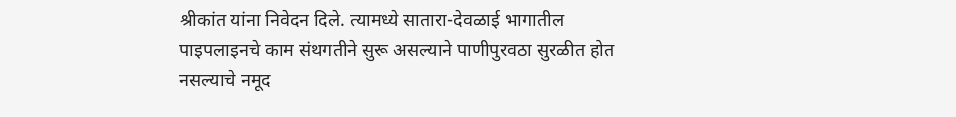श्रीकांत यांना निवेदन दिले. त्यामध्ये सातारा-देवळाई भागातील पाइपलाइनचे काम संथगतीने सुरू असल्याने पाणीपुरवठा सुरळीत होत नसल्याचे नमूद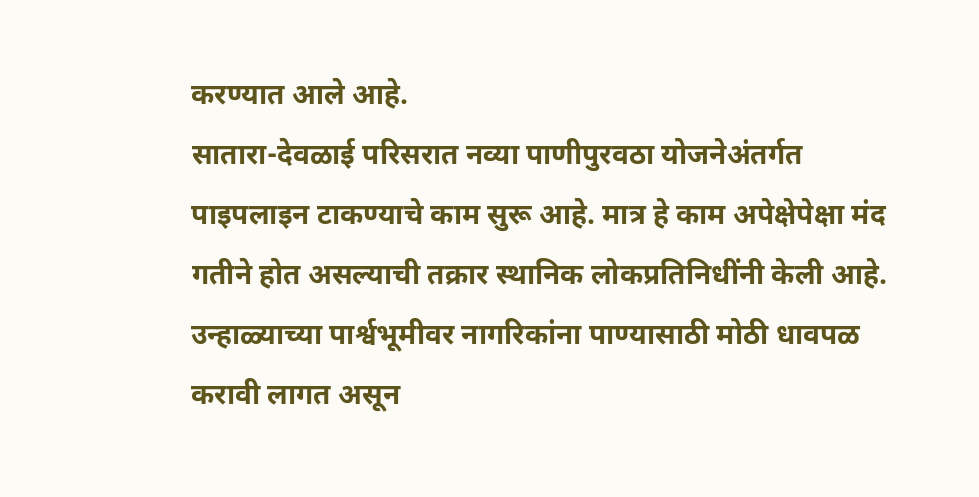करण्यात आले आहे.
सातारा-देवळाई परिसरात नव्या पाणीपुरवठा योजनेअंतर्गत पाइपलाइन टाकण्याचे काम सुरू आहे. मात्र हे काम अपेक्षेपेक्षा मंद गतीने होत असल्याची तक्रार स्थानिक लोकप्रतिनिधींनी केली आहे. उन्हाळ्याच्या पार्श्वभूमीवर नागरिकांना पाण्यासाठी मोठी धावपळ करावी लागत असून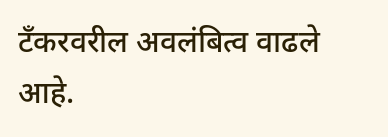टँकरवरील अवलंबित्व वाढले आहे.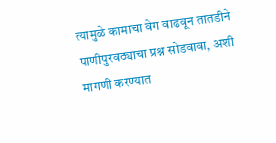त्यामुळे कामाचा वेग वाढवून तातडीने पाणीपुरवठ्याचा प्रश्न सोडवावा, अशी मागणी करण्यात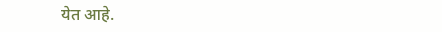येत आहे.